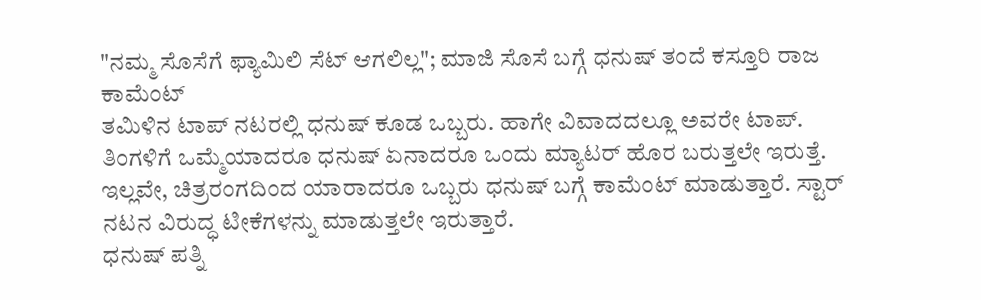"ನಮ್ಮ ಸೊಸೆಗೆ ಫ್ಯಾಮಿಲಿ ಸೆಟ್ ಆಗಲಿಲ್ಲ"; ಮಾಜಿ ಸೊಸೆ ಬಗ್ಗೆ ಧನುಷ್ ತಂದೆ ಕಸ್ತೂರಿ ರಾಜ ಕಾಮೆಂಟ್
ತಮಿಳಿನ ಟಾಪ್ ನಟರಲ್ಲಿ ಧನುಷ್ ಕೂಡ ಒಬ್ಬರು. ಹಾಗೇ ವಿವಾದದಲ್ಲೂ ಅವರೇ ಟಾಪ್. ತಿಂಗಳಿಗೆ ಒಮ್ಮೆಯಾದರೂ ಧನುಷ್ ಏನಾದರೂ ಒಂದು ಮ್ಯಾಟರ್ ಹೊರ ಬರುತ್ತಲೇ ಇರುತ್ತೆ. ಇಲ್ಲವೇ, ಚಿತ್ರರಂಗದಿಂದ ಯಾರಾದರೂ ಒಬ್ಬರು ಧನುಷ್ ಬಗ್ಗೆ ಕಾಮೆಂಟ್ ಮಾಡುತ್ತಾರೆ. ಸ್ಟಾರ್ ನಟನ ವಿರುದ್ಧ ಟೀಕೆಗಳನ್ನು ಮಾಡುತ್ತಲೇ ಇರುತ್ತಾರೆ.
ಧನುಷ್ ಪತ್ನಿ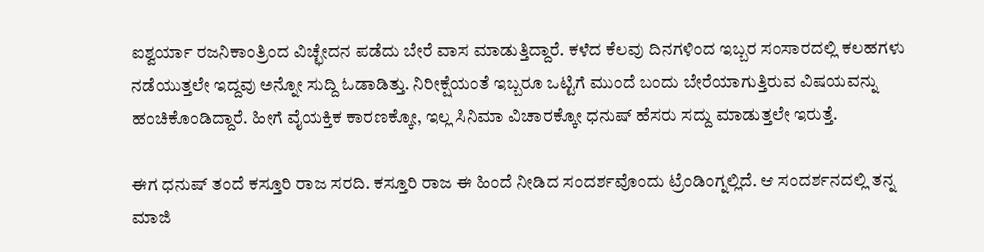ಐಶ್ವರ್ಯಾ ರಜನಿಕಾಂತ್ರಿಂದ ವಿಚ್ಛೇದನ ಪಡೆದು ಬೇರೆ ವಾಸ ಮಾಡುತ್ತಿದ್ದಾರೆ. ಕಳೆದ ಕೆಲವು ದಿನಗಳಿಂದ ಇಬ್ಬರ ಸಂಸಾರದಲ್ಲಿ ಕಲಹಗಳು ನಡೆಯುತ್ತಲೇ ಇದ್ದವು ಅನ್ನೋ ಸುದ್ದಿ ಓಡಾಡಿತ್ತು. ನಿರೀಕ್ಷೆಯಂತೆ ಇಬ್ಬರೂ ಒಟ್ಟಿಗೆ ಮುಂದೆ ಬಂದು ಬೇರೆಯಾಗುತ್ತಿರುವ ವಿಷಯವನ್ನು ಹಂಚಿಕೊಂಡಿದ್ದಾರೆ. ಹೀಗೆ ವೈಯಕ್ತಿಕ ಕಾರಣಕ್ಕೋ, ಇಲ್ಲ ಸಿನಿಮಾ ವಿಚಾರಕ್ಕೋ ಧನುಷ್ ಹೆಸರು ಸದ್ದು ಮಾಡುತ್ತಲೇ ಇರುತ್ತೆ.

ಈಗ ಧನುಷ್ ತಂದೆ ಕಸ್ತೂರಿ ರಾಜ ಸರದಿ. ಕಸ್ತೂರಿ ರಾಜ ಈ ಹಿಂದೆ ನೀಡಿದ ಸಂದರ್ಶವೊಂದು ಟ್ರೆಂಡಿಂಗ್ನಲ್ಲಿದೆ. ಆ ಸಂದರ್ಶನದಲ್ಲಿ ತನ್ನ ಮಾಜಿ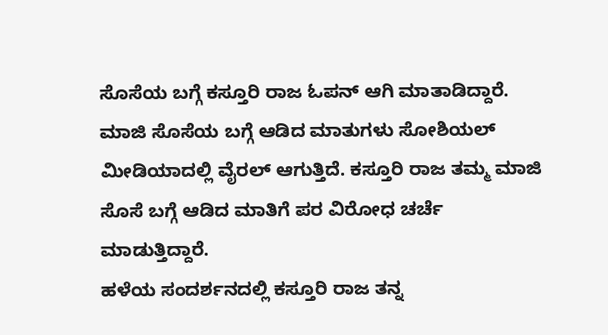ಸೊಸೆಯ ಬಗ್ಗೆ ಕಸ್ತೂರಿ ರಾಜ ಓಪನ್ ಆಗಿ ಮಾತಾಡಿದ್ದಾರೆ. ಮಾಜಿ ಸೊಸೆಯ ಬಗ್ಗೆ ಆಡಿದ ಮಾತುಗಳು ಸೋಶಿಯಲ್ ಮೀಡಿಯಾದಲ್ಲಿ ವೈರಲ್ ಆಗುತ್ತಿದೆ. ಕಸ್ತೂರಿ ರಾಜ ತಮ್ಮ ಮಾಜಿ ಸೊಸೆ ಬಗ್ಗೆ ಆಡಿದ ಮಾತಿಗೆ ಪರ ವಿರೋಧ ಚರ್ಚೆ ಮಾಡುತ್ತಿದ್ದಾರೆ.
ಹಳೆಯ ಸಂದರ್ಶನದಲ್ಲಿ ಕಸ್ತೂರಿ ರಾಜ ತನ್ನ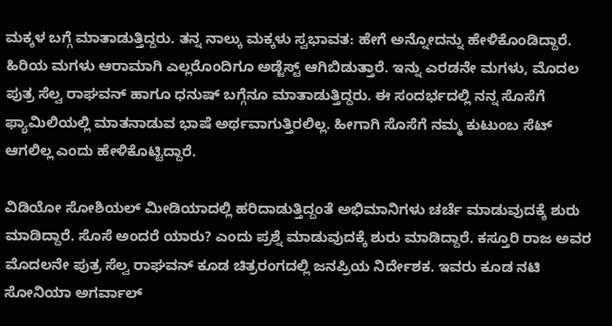ಮಕ್ಕಳ ಬಗ್ಗೆ ಮಾತಾಡುತ್ತಿದ್ದರು. ತನ್ನ ನಾಲ್ಕು ಮಕ್ಕಳು ಸ್ವಭಾವತ: ಹೇಗೆ ಅನ್ನೋದನ್ನು ಹೇಳಿಕೊಂಡಿದ್ದಾರೆ. ಹಿರಿಯ ಮಗಳು ಆರಾಮಾಗಿ ಎಲ್ಲರೊಂದಿಗೂ ಅಡ್ಜೆಸ್ಟ್ ಆಗಿಬಿಡುತ್ತಾರೆ. ಇನ್ನು ಎರಡನೇ ಮಗಳು, ಮೊದಲ ಪುತ್ರ ಸೆಲ್ವ ರಾಘವನ್ ಹಾಗೂ ಧನುಷ್ ಬಗ್ಗೆನೂ ಮಾತಾಡುತ್ತಿದ್ದರು. ಈ ಸಂದರ್ಭದಲ್ಲಿ ನನ್ನ ಸೊಸೆಗೆ ಫ್ಯಾಮಿಲಿಯಲ್ಲಿ ಮಾತನಾಡುವ ಭಾಷೆ ಅರ್ಥವಾಗುತ್ತಿರಲಿಲ್ಲ. ಹೀಗಾಗಿ ಸೊಸೆಗೆ ನಮ್ಮ ಕುಟುಂಬ ಸೆಟ್ ಆಗಲಿಲ್ಲ ಎಂದು ಹೇಳಿಕೊಟ್ಟಿದ್ದಾರೆ.

ವಿಡಿಯೋ ಸೋಶಿಯಲ್ ಮೀಡಿಯಾದಲ್ಲಿ ಹರಿದಾಡುತ್ತಿದ್ದಂತೆ ಅಭಿಮಾನಿಗಳು ಚರ್ಚೆ ಮಾಡುವುದಕ್ಕೆ ಶುರು ಮಾಡಿದ್ದಾರೆ. ಸೊಸೆ ಅಂದರೆ ಯಾರು? ಎಂದು ಪ್ರಶ್ನೆ ಮಾಡುವುದಕ್ಕೆ ಶುರು ಮಾಡಿದ್ದಾರೆ. ಕಸ್ತೂರಿ ರಾಜ ಅವರ ಮೊದಲನೇ ಪುತ್ರ ಸೆಲ್ವ ರಾಘವನ್ ಕೂಡ ಚಿತ್ರರಂಗದಲ್ಲಿ ಜನಪ್ರಿಯ ನಿರ್ದೇಶಕ. ಇವರು ಕೂಡ ನಟಿ ಸೋನಿಯಾ ಅಗರ್ವಾಲ್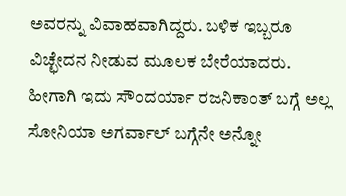ಅವರನ್ನು ವಿವಾಹವಾಗಿದ್ದರು. ಬಳಿಕ ಇಬ್ಬರೂ ವಿಚ್ಛೇದನ ನೀಡುವ ಮೂಲಕ ಬೇರೆಯಾದರು. ಹೀಗಾಗಿ ಇದು ಸೌಂದರ್ಯಾ ರಜನಿಕಾಂತ್ ಬಗ್ಗೆ ಅಲ್ಲ ಸೋನಿಯಾ ಅಗರ್ವಾಲ್ ಬಗ್ಗೆನೇ ಅನ್ನೋ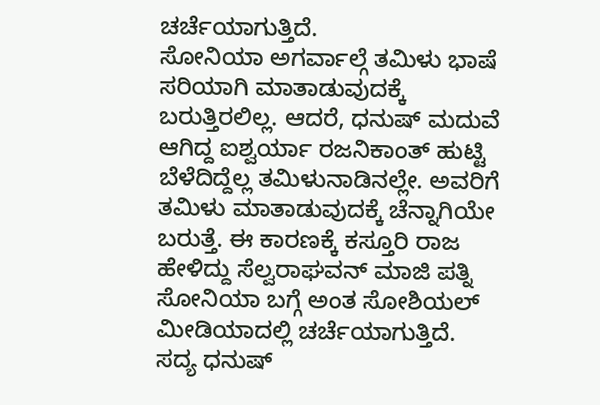ಚರ್ಚೆಯಾಗುತ್ತಿದೆ.
ಸೋನಿಯಾ ಅಗರ್ವಾಲ್ಗೆ ತಮಿಳು ಭಾಷೆ ಸರಿಯಾಗಿ ಮಾತಾಡುವುದಕ್ಕೆ ಬರುತ್ತಿರಲಿಲ್ಲ. ಆದರೆ, ಧನುಷ್ ಮದುವೆ ಆಗಿದ್ದ ಐಶ್ವರ್ಯಾ ರಜನಿಕಾಂತ್ ಹುಟ್ಟಿ ಬೆಳೆದಿದ್ದೆಲ್ಲ ತಮಿಳುನಾಡಿನಲ್ಲೇ. ಅವರಿಗೆ ತಮಿಳು ಮಾತಾಡುವುದಕ್ಕೆ ಚೆನ್ನಾಗಿಯೇ ಬರುತ್ತೆ. ಈ ಕಾರಣಕ್ಕೆ ಕಸ್ತೂರಿ ರಾಜ ಹೇಳಿದ್ದು ಸೆಲ್ವರಾಘವನ್ ಮಾಜಿ ಪತ್ನಿ ಸೋನಿಯಾ ಬಗ್ಗೆ ಅಂತ ಸೋಶಿಯಲ್ ಮೀಡಿಯಾದಲ್ಲಿ ಚರ್ಚೆಯಾಗುತ್ತಿದೆ.
ಸದ್ಯ ಧನುಷ್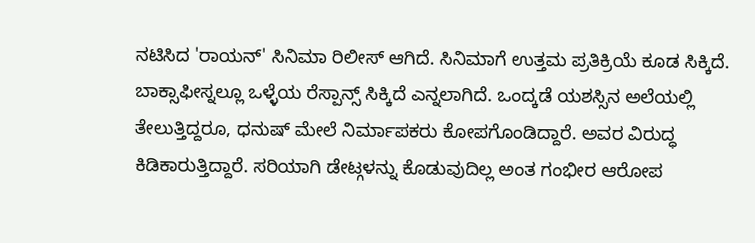ನಟಿಸಿದ 'ರಾಯನ್' ಸಿನಿಮಾ ರಿಲೀಸ್ ಆಗಿದೆ. ಸಿನಿಮಾಗೆ ಉತ್ತಮ ಪ್ರತಿಕ್ರಿಯೆ ಕೂಡ ಸಿಕ್ಕಿದೆ. ಬಾಕ್ಸಾಫೀಸ್ನಲ್ಲೂ ಒಳ್ಳೆಯ ರೆಸ್ಪಾನ್ಸ್ ಸಿಕ್ಕಿದೆ ಎನ್ನಲಾಗಿದೆ. ಒಂದ್ಕಡೆ ಯಶಸ್ಸಿನ ಅಲೆಯಲ್ಲಿ ತೇಲುತ್ತಿದ್ದರೂ, ಧನುಷ್ ಮೇಲೆ ನಿರ್ಮಾಪಕರು ಕೋಪಗೊಂಡಿದ್ದಾರೆ. ಅವರ ವಿರುದ್ಧ ಕಿಡಿಕಾರುತ್ತಿದ್ದಾರೆ. ಸರಿಯಾಗಿ ಡೇಟ್ಗಳನ್ನು ಕೊಡುವುದಿಲ್ಲ ಅಂತ ಗಂಭೀರ ಆರೋಪ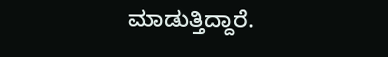ಮಾಡುತ್ತಿದ್ದಾರೆ.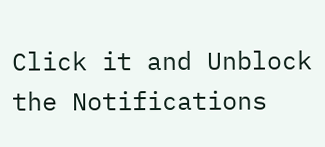Click it and Unblock the Notifications